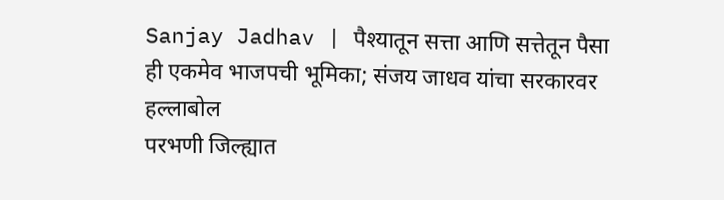Sanjay Jadhav | पैश्यातून सत्ता आणि सत्तेतून पैसा ही एकमेव भाजपची भूमिका; संजय जाधव यांचा सरकारवर हल्लाबोल
परभणी जिल्ह्यात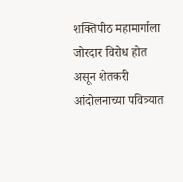शक्तिपीठ महामार्गाला जोरदार विरोध होत असून शेतकरी आंदोलनाच्या पवित्र्यात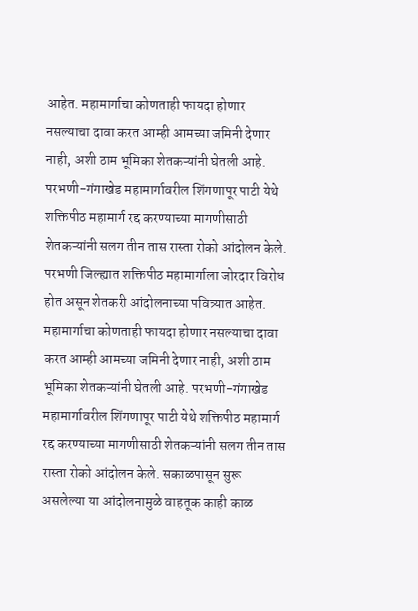आहेत. महामार्गाचा कोणताही फायदा होणार नसल्याचा दावा करत आम्ही आमच्या जमिनी देणार नाही, अशी ठाम भूमिका शेतकऱ्यांनी घेतली आहे. परभणी-गंगाखेड महामार्गावरील शिंगणापूर पाटी येथे शक्तिपीठ महामार्ग रद्द करण्याच्या मागणीसाठी शेतकऱ्यांनी सलग तीन तास रास्ता रोको आंदोलन केले.
परभणी जिल्ह्यात शक्तिपीठ महामार्गाला जोरदार विरोध होत असून शेतकरी आंदोलनाच्या पवित्र्यात आहेत. महामार्गाचा कोणताही फायदा होणार नसल्याचा दावा करत आम्ही आमच्या जमिनी देणार नाही, अशी ठाम भूमिका शेतकऱ्यांनी घेतली आहे. परभणी-गंगाखेड महामार्गावरील शिंगणापूर पाटी येथे शक्तिपीठ महामार्ग रद्द करण्याच्या मागणीसाठी शेतकऱ्यांनी सलग तीन तास रास्ता रोको आंदोलन केले. सकाळपासून सुरू असलेल्या या आंदोलनामुळे वाहतूक काही काळ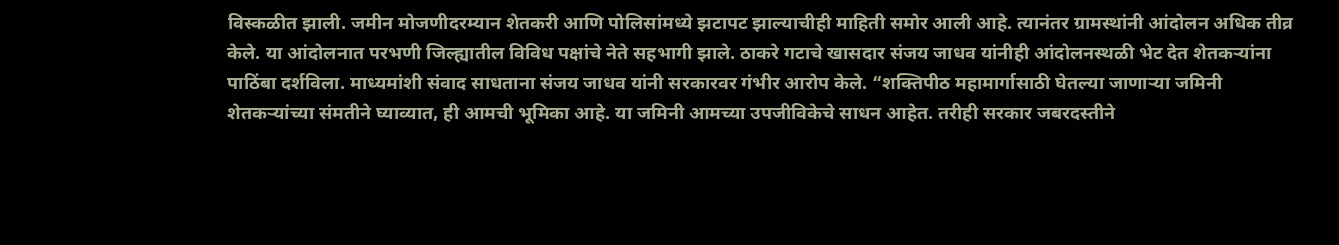विस्कळीत झाली. जमीन मोजणीदरम्यान शेतकरी आणि पोलिसांमध्ये झटापट झाल्याचीही माहिती समोर आली आहे. त्यानंतर ग्रामस्थांनी आंदोलन अधिक तीव्र केले. या आंदोलनात परभणी जिल्ह्यातील विविध पक्षांचे नेते सहभागी झाले. ठाकरे गटाचे खासदार संजय जाधव यांनीही आंदोलनस्थळी भेट देत शेतकऱ्यांना पाठिंबा दर्शविला. माध्यमांशी संवाद साधताना संजय जाधव यांनी सरकारवर गंभीर आरोप केले. “शक्तिपीठ महामार्गासाठी घेतल्या जाणाऱ्या जमिनी शेतकऱ्यांच्या संमतीने घ्याव्यात, ही आमची भूमिका आहे. या जमिनी आमच्या उपजीविकेचे साधन आहेत. तरीही सरकार जबरदस्तीने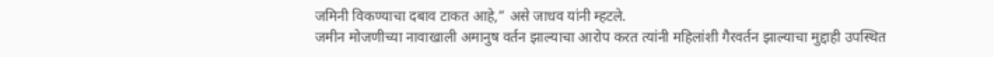जमिनी विकण्याचा दबाव टाकत आहे,” असे जाधव यांनी म्हटले.
जमीन मोजणीच्या नावाखाली अमानुष वर्तन झाल्याचा आरोप करत त्यांनी महिलांशी गैरवर्तन झाल्याचा मुद्दाही उपस्थित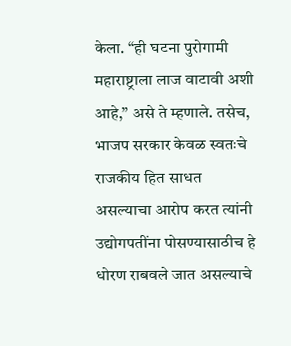केला. “ही घटना पुरोगामी महाराष्ट्राला लाज वाटावी अशी आहे,” असे ते म्हणाले. तसेच, भाजप सरकार केवळ स्वतःचे राजकीय हित साधत असल्याचा आरोप करत त्यांनी उद्योगपतींना पोसण्यासाठीच हे धोरण राबवले जात असल्याचे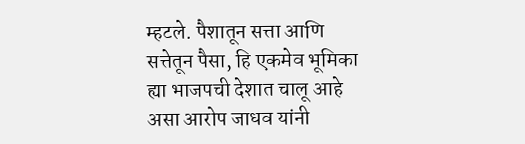म्हटले. पैशातून सत्ता आणि सत्तेतून पैसा, हि एकमेव भूमिका ह्या भाजपची देशात चालू आहे असा आरोप जाधव यांनी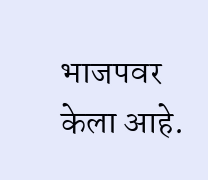भाजपवर केला आहे.